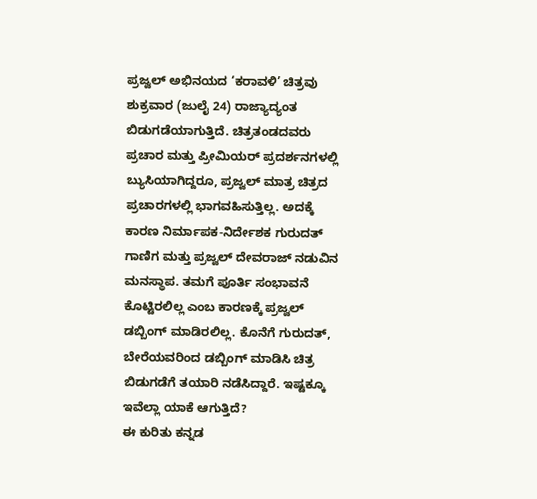ಪ್ರಜ್ವಲ್ ಅಭಿನಯದ ‘ಕರಾವಳಿ’ ಚಿತ್ರವು ಶುಕ್ರವಾರ (ಜುಲೈ 24) ರಾಜ್ಯಾದ್ಯಂತ ಬಿಡುಗಡೆಯಾಗುತ್ತಿದೆ. ಚಿತ್ರತಂಡದವರು ಪ್ರಚಾರ ಮತ್ತು ಪ್ರೀಮಿಯರ್ ಪ್ರದರ್ಶನಗಳಲ್ಲಿ ಬ್ಯುಸಿಯಾಗಿದ್ದರೂ, ಪ್ರಜ್ವಲ್ ಮಾತ್ರ ಚಿತ್ರದ ಪ್ರಚಾರಗಳಲ್ಲಿ ಭಾಗವಹಿಸುತ್ತಿಲ್ಲ. ಅದಕ್ಕೆ ಕಾರಣ ನಿರ್ಮಾಪಕ-ನಿರ್ದೇಶಕ ಗುರುದತ್ ಗಾಣಿಗ ಮತ್ತು ಪ್ರಜ್ವಲ್ ದೇವರಾಜ್ ನಡುವಿನ ಮನಸ್ಥಾಪ. ತಮಗೆ ಪೂರ್ತಿ ಸಂಭಾವನೆ ಕೊಟ್ಟಿರಲಿಲ್ಲ ಎಂಬ ಕಾರಣಕ್ಕೆ ಪ್ರಜ್ವಲ್ ಡಬ್ಬಿಂಗ್ ಮಾಡಿರಲಿಲ್ಲ. ಕೊನೆಗೆ ಗುರುದತ್, ಬೇರೆಯವರಿಂದ ಡಬ್ಬಿಂಗ್ ಮಾಡಿಸಿ ಚಿತ್ರ ಬಿಡುಗಡೆಗೆ ತಯಾರಿ ನಡೆಸಿದ್ದಾರೆ. ಇಷ್ಟಕ್ಕೂ ಇವೆಲ್ಲಾ ಯಾಕೆ ಆಗುತ್ತಿದೆ?
ಈ ಕುರಿತು ಕನ್ನಡ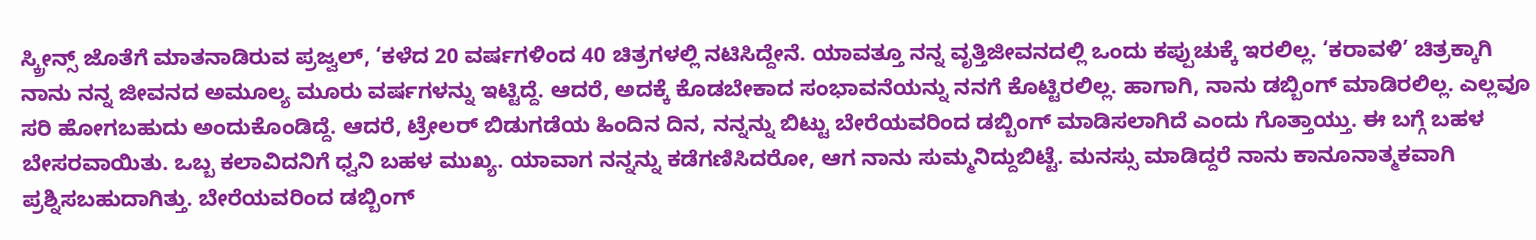ಸ್ಕ್ರೀನ್ಸ್ ಜೊತೆಗೆ ಮಾತನಾಡಿರುವ ಪ್ರಜ್ವಲ್, ‘ಕಳೆದ 20 ವರ್ಷಗಳಿಂದ 40 ಚಿತ್ರಗಳಲ್ಲಿ ನಟಿಸಿದ್ದೇನೆ. ಯಾವತ್ತೂ ನನ್ನ ವೃತ್ತಿಜೀವನದಲ್ಲಿ ಒಂದು ಕಪ್ಪುಚುಕ್ಕೆ ಇರಲಿಲ್ಲ. ‘ಕರಾವಳಿ’ ಚಿತ್ರಕ್ಕಾಗಿ ನಾನು ನನ್ನ ಜೀವನದ ಅಮೂಲ್ಯ ಮೂರು ವರ್ಷಗಳನ್ನು ಇಟ್ಟಿದ್ದೆ. ಆದರೆ, ಅದಕ್ಕೆ ಕೊಡಬೇಕಾದ ಸಂಭಾವನೆಯನ್ನು ನನಗೆ ಕೊಟ್ಟಿರಲಿಲ್ಲ. ಹಾಗಾಗಿ, ನಾನು ಡಬ್ಬಿಂಗ್ ಮಾಡಿರಲಿಲ್ಲ. ಎಲ್ಲವೂ ಸರಿ ಹೋಗಬಹುದು ಅಂದುಕೊಂಡಿದ್ದೆ. ಆದರೆ, ಟ್ರೇಲರ್ ಬಿಡುಗಡೆಯ ಹಿಂದಿನ ದಿನ, ನನ್ನನ್ನು ಬಿಟ್ಟು ಬೇರೆಯವರಿಂದ ಡಬ್ಬಿಂಗ್ ಮಾಡಿಸಲಾಗಿದೆ ಎಂದು ಗೊತ್ತಾಯ್ತು. ಈ ಬಗ್ಗೆ ಬಹಳ ಬೇಸರವಾಯಿತು. ಒಬ್ಬ ಕಲಾವಿದನಿಗೆ ಧ್ವನಿ ಬಹಳ ಮುಖ್ಯ. ಯಾವಾಗ ನನ್ನನ್ನು ಕಡೆಗಣಿಸಿದರೋ, ಆಗ ನಾನು ಸುಮ್ಮನಿದ್ದುಬಿಟ್ಟೆ. ಮನಸ್ಸು ಮಾಡಿದ್ದರೆ ನಾನು ಕಾನೂನಾತ್ಮಕವಾಗಿ ಪ್ರಶ್ನಿಸಬಹುದಾಗಿತ್ತು. ಬೇರೆಯವರಿಂದ ಡಬ್ಬಿಂಗ್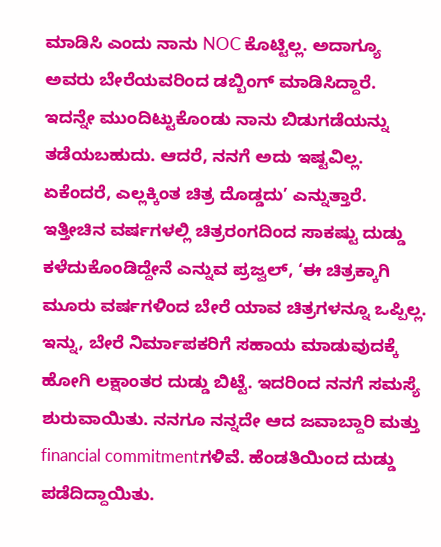ಮಾಡಿಸಿ ಎಂದು ನಾನು NOC ಕೊಟ್ಟಿಲ್ಲ. ಅದಾಗ್ಯೂ ಅವರು ಬೇರೆಯವರಿಂದ ಡಬ್ಬಿಂಗ್ ಮಾಡಿಸಿದ್ದಾರೆ. ಇದನ್ನೇ ಮುಂದಿಟ್ಟುಕೊಂಡು ನಾನು ಬಿಡುಗಡೆಯನ್ನು ತಡೆಯಬಹುದು. ಆದರೆ, ನನಗೆ ಅದು ಇಷ್ಟವಿಲ್ಲ. ಏಕೆಂದರೆ, ಎಲ್ಲಕ್ಕಿಂತ ಚಿತ್ರ ದೊಡ್ಡದು’ ಎನ್ನುತ್ತಾರೆ.
ಇತ್ತೀಚಿನ ವರ್ಷಗಳಲ್ಲಿ ಚಿತ್ರರಂಗದಿಂದ ಸಾಕಷ್ಟು ದುಡ್ಡು ಕಳೆದುಕೊಂಡಿದ್ದೇನೆ ಎನ್ನುವ ಪ್ರಜ್ವಲ್, ‘ಈ ಚಿತ್ರಕ್ಕಾಗಿ ಮೂರು ವರ್ಷಗಳಿಂದ ಬೇರೆ ಯಾವ ಚಿತ್ರಗಳನ್ನೂ ಒಪ್ಪಿಲ್ಲ. ಇನ್ನು, ಬೇರೆ ನಿರ್ಮಾಪಕರಿಗೆ ಸಹಾಯ ಮಾಡುವುದಕ್ಕೆ ಹೋಗಿ ಲಕ್ಷಾಂತರ ದುಡ್ಡು ಬಿಟ್ಟೆ. ಇದರಿಂದ ನನಗೆ ಸಮಸ್ಯೆ ಶುರುವಾಯಿತು. ನನಗೂ ನನ್ನದೇ ಆದ ಜವಾಬ್ದಾರಿ ಮತ್ತು financial commitmentಗಳಿವೆ. ಹೆಂಡತಿಯಿಂದ ದುಡ್ಡು ಪಡೆದಿದ್ದಾಯಿತು.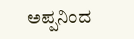ಅಪ್ಪನಿಂದ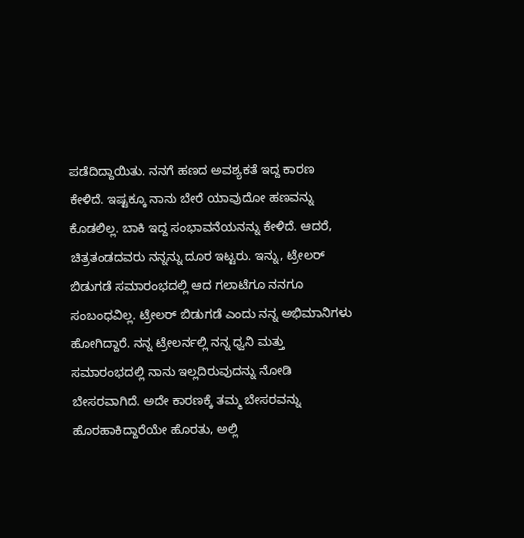ಪಡೆದಿದ್ದಾಯಿತು. ನನಗೆ ಹಣದ ಅವಶ್ಯಕತೆ ಇದ್ದ ಕಾರಣ ಕೇಳಿದೆ. ಇಷ್ಟಕ್ಕೂ ನಾನು ಬೇರೆ ಯಾವುದೋ ಹಣವನ್ನು ಕೊಡಲಿಲ್ಲ. ಬಾಕಿ ಇದ್ದ ಸಂಭಾವನೆಯನನ್ನು ಕೇಳಿದೆ. ಆದರೆ, ಚಿತ್ರತಂಡದವರು ನನ್ನನ್ನು ದೂರ ಇಟ್ಟರು. ಇನ್ನು, ಟ್ರೇಲರ್ ಬಿಡುಗಡೆ ಸಮಾರಂಭದಲ್ಲಿ ಆದ ಗಲಾಟೆಗೂ ನನಗೂ ಸಂಬಂಧವಿಲ್ಲ. ಟ್ರೇಲರ್ ಬಿಡುಗಡೆ ಎಂದು ನನ್ನ ಅಭಿಮಾನಿಗಳು ಹೋಗಿದ್ದಾರೆ. ನನ್ನ ಟ್ರೇಲರ್ನಲ್ಲಿ ನನ್ನ ಧ್ವನಿ ಮತ್ತು ಸಮಾರಂಭದಲ್ಲಿ ನಾನು ಇಲ್ಲದಿರುವುದನ್ನು ನೋಡಿ ಬೇಸರವಾಗಿದೆ. ಅದೇ ಕಾರಣಕ್ಕೆ ತಮ್ಮ ಬೇಸರವನ್ನು ಹೊರಹಾಕಿದ್ದಾರೆಯೇ ಹೊರತು, ಅಲ್ಲಿ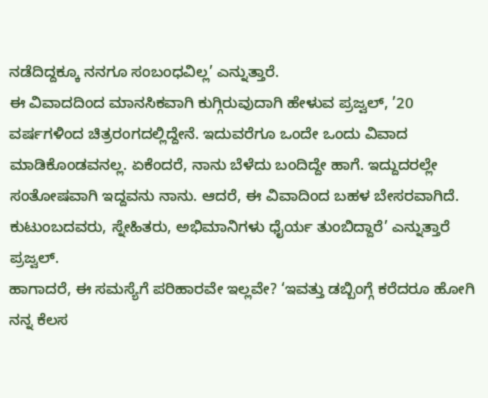ನಡೆದಿದ್ದಕ್ಕೂ ನನಗೂ ಸಂಬಂಧವಿಲ್ಲ’ ಎನ್ನುತ್ತಾರೆ.
ಈ ವಿವಾದದಿಂದ ಮಾನಸಿಕವಾಗಿ ಕುಗ್ಗಿರುವುದಾಗಿ ಹೇಳುವ ಪ್ರಜ್ವಲ್, ’20 ವರ್ಷಗಳಿಂದ ಚಿತ್ರರಂಗದಲ್ಲಿದ್ದೇನೆ. ಇದುವರೆಗೂ ಒಂದೇ ಒಂದು ವಿವಾದ ಮಾಡಿಕೊಂಡವನಲ್ಲ. ಏಕೆಂದರೆ, ನಾನು ಬೆಳೆದು ಬಂದಿದ್ದೇ ಹಾಗೆ. ಇದ್ದುದರಲ್ಲೇ ಸಂತೋಷವಾಗಿ ಇದ್ದವನು ನಾನು. ಆದರೆ, ಈ ವಿವಾದಿಂದ ಬಹಳ ಬೇಸರವಾಗಿದೆ. ಕುಟುಂಬದವರು, ಸ್ನೇಹಿತರು, ಅಭಿಮಾನಿಗಳು ಧೈರ್ಯ ತುಂಬಿದ್ದಾರೆ’ ಎನ್ನುತ್ತಾರೆ ಪ್ರಜ್ವಲ್.
ಹಾಗಾದರೆ, ಈ ಸಮಸ್ಯೆಗೆ ಪರಿಹಾರವೇ ಇಲ್ಲವೇ? ‘ಇವತ್ತು ಡಬ್ಬಿಂಗ್ಗೆ ಕರೆದರೂ ಹೋಗಿ ನನ್ನ ಕೆಲಸ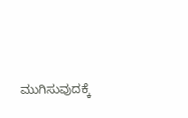ಮುಗಿಸುವುದಕ್ಕೆ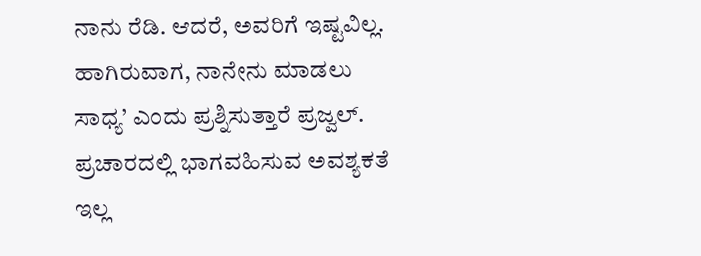ನಾನು ರೆಡಿ. ಆದರೆ, ಅವರಿಗೆ ಇಷ್ಟವಿಲ್ಲ. ಹಾಗಿರುವಾಗ, ನಾನೇನು ಮಾಡಲು ಸಾಧ್ಯ’ ಎಂದು ಪ್ರಶ್ನಿಸುತ್ತಾರೆ ಪ್ರಜ್ವಲ್.
ಪ್ರಚಾರದಲ್ಲಿ ಭಾಗವಹಿಸುವ ಅವಶ್ಯಕತೆ ಇಲ್ಲ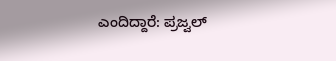ಎಂದಿದ್ದಾರೆ: ಪ್ರಜ್ವಲ್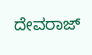ದೇವರಾಜ್